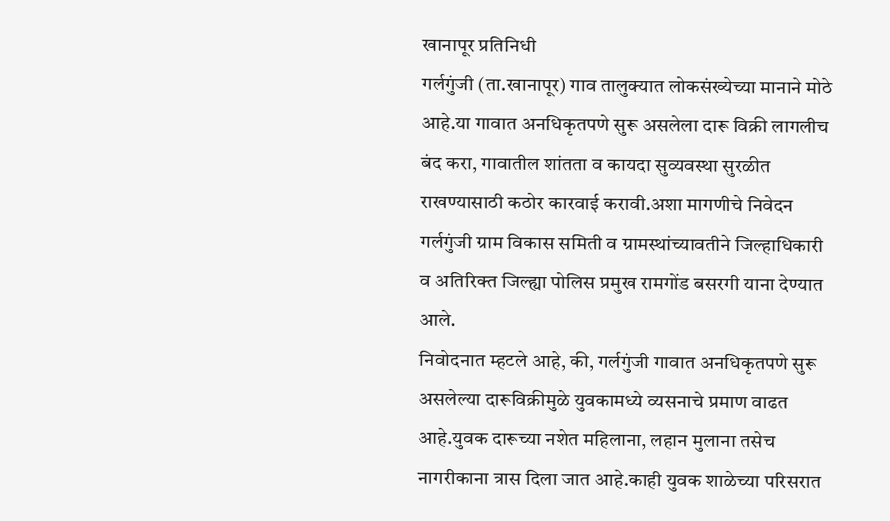खानापूर प्रतिनिधी
गर्लगुंजी (ता.खानापूर) गाव तालुक्यात लोकसंख्येच्या मानाने मोठे आहे.या गावात अनधिकृतपणे सुरू असलेला दारू विक्री लागलीच बंद करा, गावातील शांतता व कायदा सुव्यवस्था सुरळीत राखण्यासाठी कठोर कारवाई करावी.अशा मागणीचे निवेदन गर्लगुंजी ग्राम विकास समिती व ग्रामस्थांच्यावतीने जिल्हाधिकारी व अतिरिक्त जिल्ह्या पोलिस प्रमुख रामगोंड बसरगी याना देण्यात आले.
निवोदनात म्हटले आहे, की, गर्लगुंजी गावात अनधिकृतपणे सुरू असलेल्या दारूविक्रीमुळे युवकामध्ये व्यसनाचे प्रमाण वाढत आहे.युवक दारूच्या नशेत महिलाना, लहान मुलाना तसेच नागरीकाना त्रास दिला जात आहे.काही युवक शाळेच्या परिसरात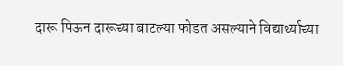दारू पिऊन दारूच्या बाटल्या फोडत असल्याने विद्यार्थ्याच्या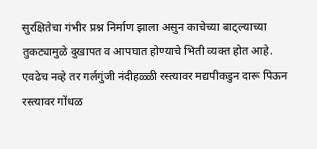सुरक्षितेचा गंभीर प्रश्न निर्माण झाला असुन काचेच्या बाट्ल्याच्या तुकट्यामुळे दुखापत व आपघात होण्याचे भिती व्यक्त होत आहे.
एवढेच नव्हे तर गर्लगुंजी नंदीहळ्ळी रस्त्यावर मद्यपीकडुन दारू पिऊन रस्त्यावर गोंधळ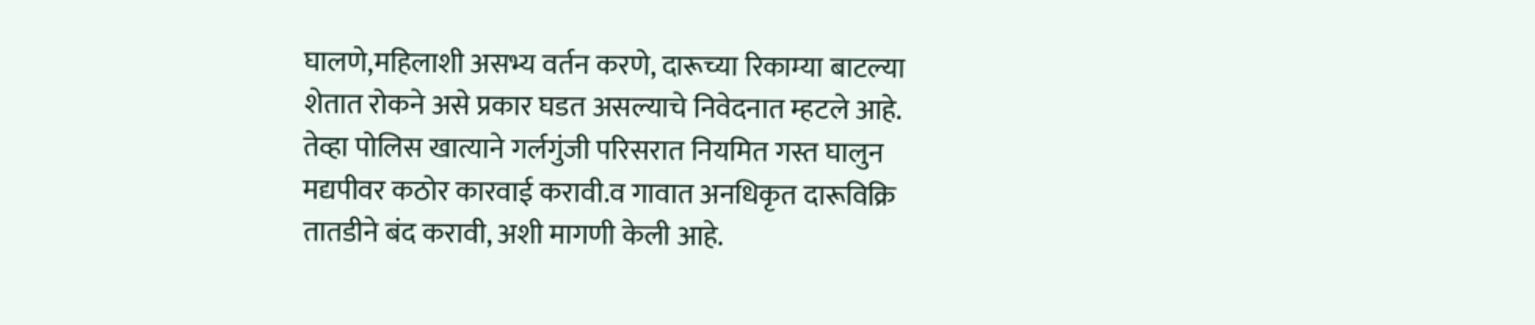घालणे,महिलाशी असभ्य वर्तन करणे, दारूच्या रिकाम्या बाटल्या शेतात रोकने असे प्रकार घडत असल्याचे निवेदनात म्हटले आहे.
तेव्हा पोलिस खात्याने गर्लगुंजी परिसरात नियमित गस्त घालुन मद्यपीवर कठोर कारवाई करावी.व गावात अनधिकृत दारूविक्रि तातडीने बंद करावी, अशी मागणी केली आहे.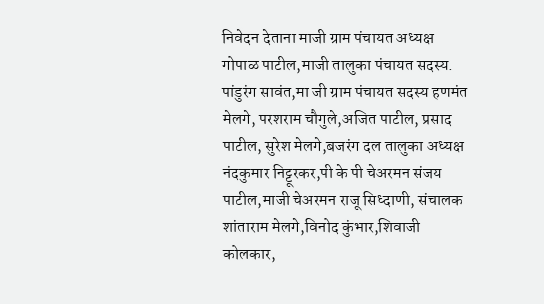निवेदन देताना माजी ग्राम पंचायत अध्यक्ष गोपाळ पाटील,माजी तालुका पंचायत सदस्य. पांडुरंग सावंत,मा जी ग्राम पंचायत सदस्य हणमंत मेलगे, परशराम चौगुले,अजित पाटील, प्रसाद पाटील, सुरेश मेलगे,बजरंग दल तालुका अध्यक्ष नंदकुमार निट्टूरकर,पी के पी चेअरमन संजय पाटील,माजी चेअरमन राजू सिध्दाणी, संचालक शांताराम मेलगे,विनोद कुंभार,शिवाजी कोलकार,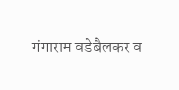गंगाराम वडेबैलकर व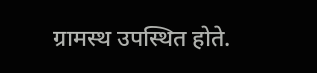ग्रामस्थ उपस्थित होते.